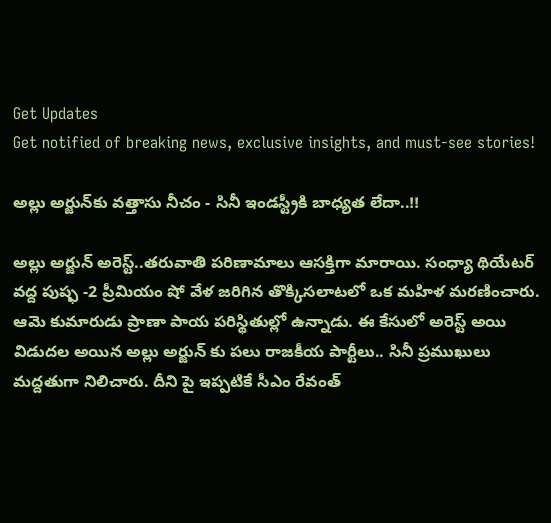Get Updates
Get notified of breaking news, exclusive insights, and must-see stories!

అల్లు అర్జున్‌కు వత్తాసు నీచం - సినీ ఇండస్ట్రీకి బాధ్యత లేదా..!!

అల్లు అర్జున్ అరెస్ట్..తరువాతి పరిణామాలు ఆసక్తిగా మారాయి. సంధ్యా థియేటర్ వద్ద పుష్ఫ -2 ప్రీమియం షో వేళ జరిగిన తొక్కిసలాటలో ఒక మహిళ మరణించారు. ఆమె కుమారుడు ప్రాణా పాయ పరిస్థితుల్లో ఉన్నాడు. ఈ కేసులో అరెస్ట్ అయి విడుదల అయిన అల్లు అర్జున్ కు పలు రాజకీయ పార్టీలు.. సినీ ప్రముఖులు మద్దతుగా నిలిచారు. దీని పై ఇప్పటికే సీఎం రేవంత్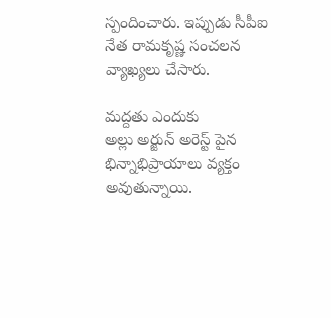స్పందించారు. ఇప్పుడు సీపీఐ నేత రామకృష్ణ సంచలన వ్యాఖ్యలు చేసారు.

మద్దతు ఎందుకు
అల్లు అర్జున్ అరెస్ట్ పైన భిన్నాభిప్రాయాలు వ్యక్తం అవుతున్నాయి.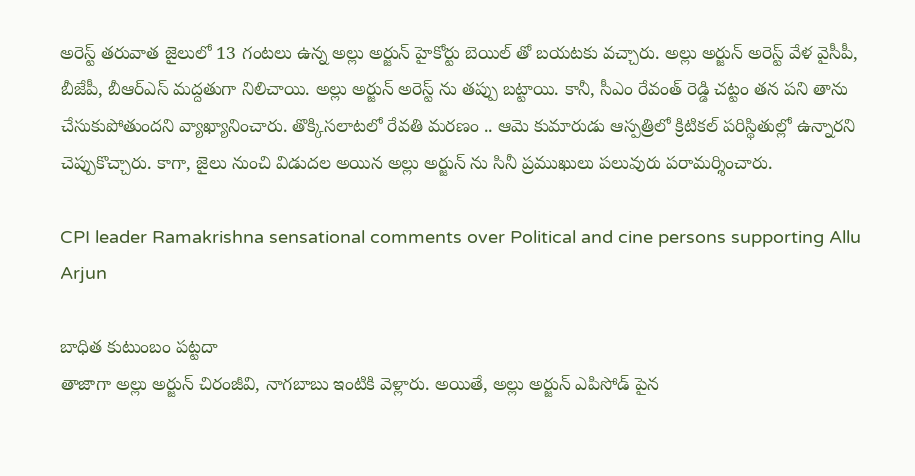అరెస్ట్ తరువాత జైలులో 13 గంటలు ఉన్న అల్లు అర్జున్ హైకోర్టు బెయిల్ తో బయటకు వచ్చారు. అల్లు అర్జున్ అరెస్ట్ వేళ వైసీపీ, బీజేపీ, బీఆర్ఎస్ మద్దతుగా నిలిచాయి. అల్లు అర్జున్ అరెస్ట్ ను తప్పు బట్టాయి. కానీ, సీఎం రేవంత్ రెడ్డి చట్టం తన పని తాను చేసుకుపోతుందని వ్యాఖ్యానించారు. తొక్కిసలాటలో రేవతి మరణం .. ఆమె కుమారుడు ఆస్పత్రిలో క్రిటికల్ పరిస్థితుల్లో ఉన్నారని చెప్పుకొచ్చారు. కాగా, జైలు నుంచి విడుదల అయిన అల్లు అర్జున్ ను సినీ ప్రముఖులు పలువురు పరామర్శించారు.

CPI leader Ramakrishna sensational comments over Political and cine persons supporting Allu Arjun

బాధిత కుటుంబం పట్టదా
తాజాగా అల్లు అర్జున్ చిరంజీవి, నాగబాబు ఇంటికి వెళ్లారు. అయితే, అల్లు అర్జున్ ఎపిసోడ్ పైన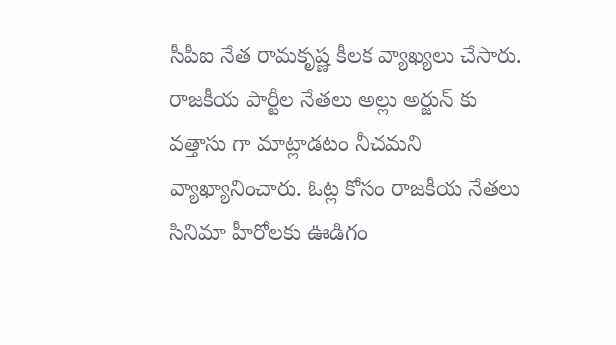సీపీఐ నేత రామకృష్ణ కీలక వ్యాఖ్యలు చేసారు. రాజకీయ పార్టీల నేతలు అల్లు అర్జున్ కు వత్తాసు గా మాట్లాడటం నీచమని వ్యాఖ్యానించారు. ఓట్ల కోసం రాజకీయ నేతలు సినిమా హీరోలకు ఊడిగం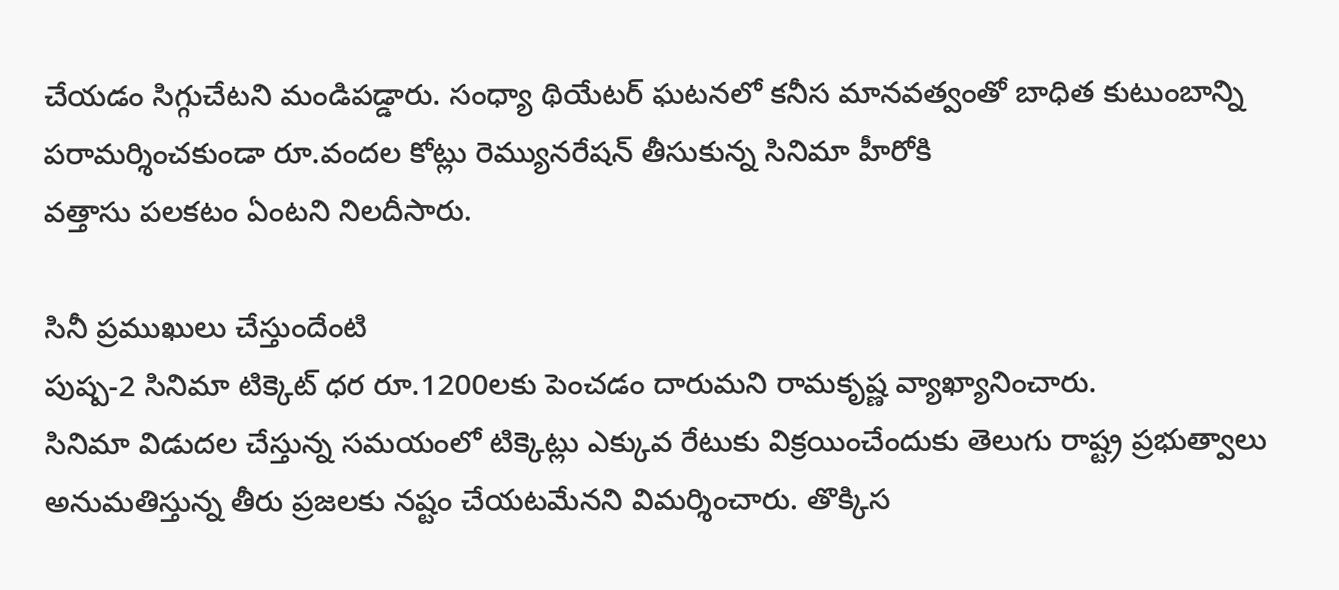చేయడం సిగ్గుచేటని మండిపడ్డారు. సంధ్యా థియేటర్‌ ఘటనలో కనీస మానవత్వంతో బాధిత కుటుంబాన్ని పరామర్శించకుండా రూ.వందల కోట్లు రెమ్యునరేషన్‌ తీసుకున్న సినిమా హీరోకి
వత్తాసు పలకటం ఏంటని నిలదీసారు.

సినీ ప్రముఖులు చేస్తుందేంటి
పుష్ప-2 సినిమా టిక్కెట్‌ ధర రూ.1200లకు పెంచడం దారుమని రామకృష్ణ వ్యాఖ్యానించారు.
సినిమా విడుదల చేస్తున్న సమయంలో టిక్కెట్లు ఎక్కువ రేటుకు విక్రయించేందుకు తెలుగు రాష్ట్ర ప్రభుత్వాలు అనుమతిస్తున్న తీరు ప్రజలకు నష్టం చేయటమేనని విమర్శించారు. తొక్కిస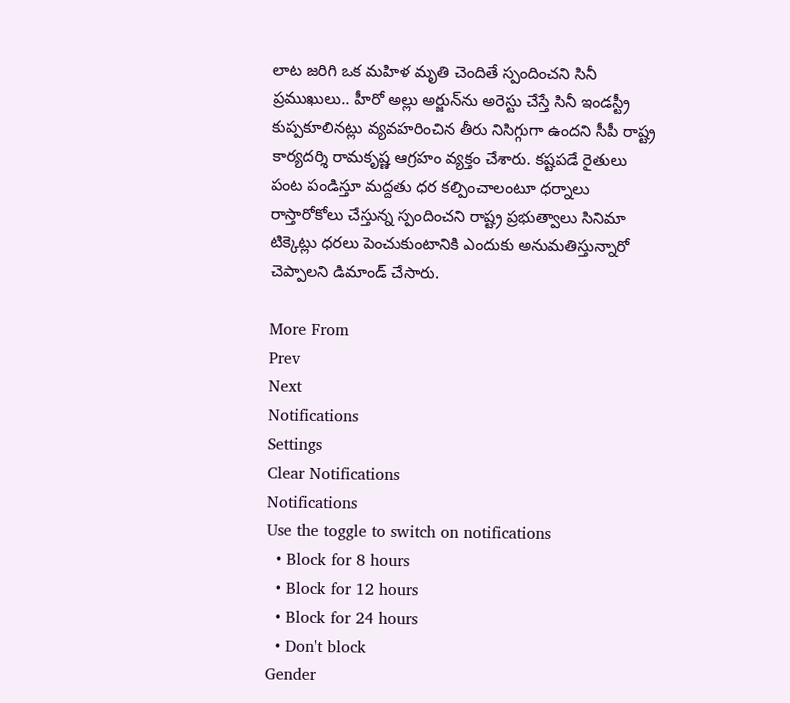లాట జరిగి ఒక మహిళ మృతి చెందితే స్పందించని సినీ ప్రముఖులు.. హీరో అల్లు అర్జున్‌ను అరెస్టు చేస్తే సినీ ఇండస్ట్రీ కుప్పకూలినట్లు వ్యవహరించిన తీరు నిసిగ్గుగా ఉందని సీపీ రాష్ట్ర కార్యదర్శి రామకృష్ణ ఆగ్రహం వ్యక్తం చేశారు. కష్టపడే రైతులు పంట పండిస్తూ మద్దతు ధర కల్పించాలంటూ ధర్నాలు రాస్తారోకోలు చేస్తున్న స్పందించని రాష్ట్ర ప్రభుత్వాలు సినిమా టిక్కెట్లు ధరలు పెంచుకుంటానికి ఎందుకు అనుమతిస్తున్నారో చెప్పాలని డిమాండ్ చేసారు.

More From
Prev
Next
Notifications
Settings
Clear Notifications
Notifications
Use the toggle to switch on notifications
  • Block for 8 hours
  • Block for 12 hours
  • Block for 24 hours
  • Don't block
Gender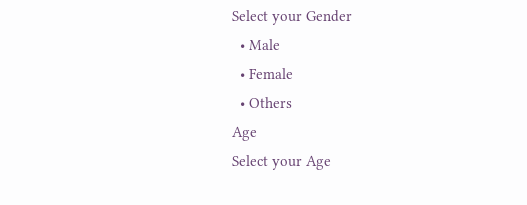Select your Gender
  • Male
  • Female
  • Others
Age
Select your Age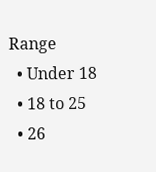Range
  • Under 18
  • 18 to 25
  • 26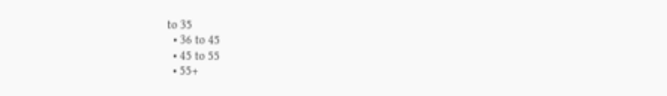to 35
  • 36 to 45
  • 45 to 55
  • 55+